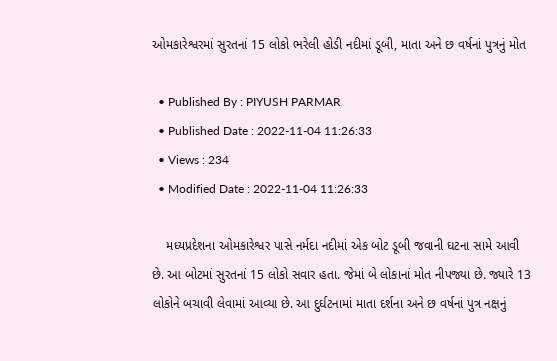ઓમકારેશ્વરમાં સુરતનાં 15 લોકો ભરેલી હોડી નદીમાં ડૂબી, માતા અને છ વર્ષનાં પુત્રનું મોત

  • Published By : PIYUSH PARMAR
  • Published Date : 2022-11-04 11:26:33
  • Views : 234
  • Modified Date : 2022-11-04 11:26:33

    મધ્યપ્રદેશના ઓમકારેશ્વર પાસે નર્મદા નદીમાં એક બોટ ડૂબી જવાની ઘટના સામે આવી છે. આ બોટમાં સુરતનાં 15 લોકો સવાર હતા. જેમાં બે લોકાનાં મોત નીપજ્યા છે. જ્યારે 13 લોકોને બચાવી લેવામાં આવ્યા છે. આ દુર્ઘટનામાં માતા દર્શના અને છ વર્ષનાં પુત્ર નક્ષનું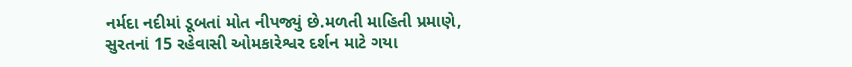નર્મદા નદીમાં ડૂબતાં મોત નીપજ્યું છે.મળતી માહિતી પ્રમાણે, સુરતનાં 15 રહેવાસી ઓમકારેશ્વર દર્શન માટે ગયા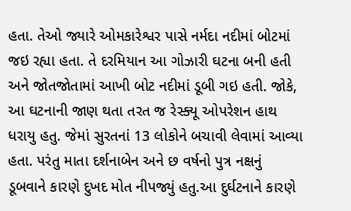હતા. તેઓ જ્યારે ઓમકારેશ્વર પાસે નર્મદા નદીમાં બોટમાં જઇ રહ્યા હતા. તે દરમિયાન આ ગોઝારી ઘટના બની હતી અને જોતજોતામાં આખી બોટ નદીમાં ડૂબી ગઇ હતી. જોકે, આ ઘટનાની જાણ થતા તરત જ રેસ્ક્યૂ ઓપરેશન હાથ ધરાયુ હતુ. જેમાં સુરતનાં 13 લોકોને બચાવી લેવામાં આવ્યા હતા. પરંતુ માતા દર્શનાબેન અને છ વર્ષનો પુત્ર નક્ષનું ડૂબવાને કારણે દુખદ મોત નીપજ્યું હતુ.આ દુર્ઘટનાને કારણે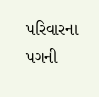પરિવારના પગની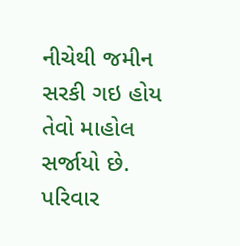નીચેથી જમીન સરકી ગઇ હોય તેવો માહોલ સર્જાયો છે. પરિવાર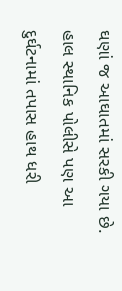ઘણાં જ આઘાતમાં સરકી ગયા છે. હાલ સ્થાનિક પોલીસે પણ આ દુર્ઘટનામાં તપાસ હાથ ધરી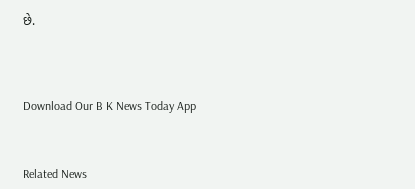છે.




Download Our B K News Today App



Related News